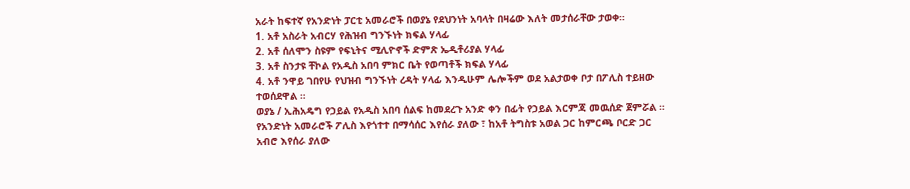አራት ከፍተኛ የአንድነት ፓርቲ አመራሮች በወያኔ የደህንነት አባላት በዛሬው እለት መታሰራቸው ታወቀ።
1. አቶ አስራት አብርሃ የሕዝብ ግንኙነት ክፍል ሃላፊ
2. አቶ ሰለሞን ስዩም የፍኒትና ሚሊዮኖች ድምጽ ኤዲቶሪያል ሃላፊ
3. አቶ ስንታዩ ቸኮል የአዲስ አበባ ምክር ቤት የወጣቶች ክፍል ሃላፊ
4. አቶ ንዋይ ገበየሁ የህዝብ ግንኙነት ረዳት ሃላፊ እንዲሁም ሌሎችም ወደ አልታወቀ ቦታ በፖሊስ ተይዘው ተወሰደዋል ።
ወያኔ / ኢሕአዴግ የኃይል የአዲስ አበባ ሰልፍ ከመደረጉ አንድ ቀን በፊት የኃይል እርምጃ መዉሰድ ጀምሯል ። የአንድነት አመራሮች ፖሊስ እየጎተተ በማሳሰር እየሰራ ያለው ፣ ከአቶ ትግስቱ አወል ጋር ከምርጫ ቦርድ ጋር አብሮ እየሰራ ያለው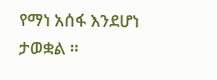የማነ አሰፋ እንደሆነ ታወቋል ።